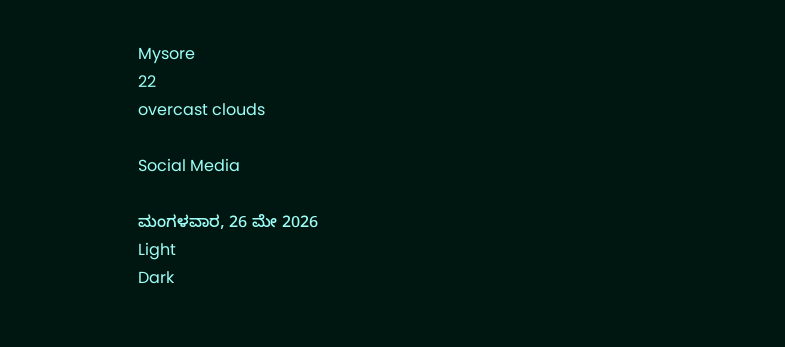Mysore
22
overcast clouds

Social Media

ಮಂಗಳವಾರ, 26 ಮೇ 2026
Light
Dark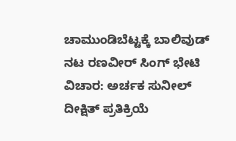ಚಾಮುಂಡಿಬೆಟ್ಟಕ್ಕೆ ಬಾಲಿವುಡ್ ನಟ ರಣವೀರ್ ಸಿಂಗ್ ಭೇಟಿ ವಿಚಾರ: ಅರ್ಚಕ ಸುನೀಲ್ ದೀಕ್ಷಿತ್ ಪ್ರತಿಕ್ರಿಯೆ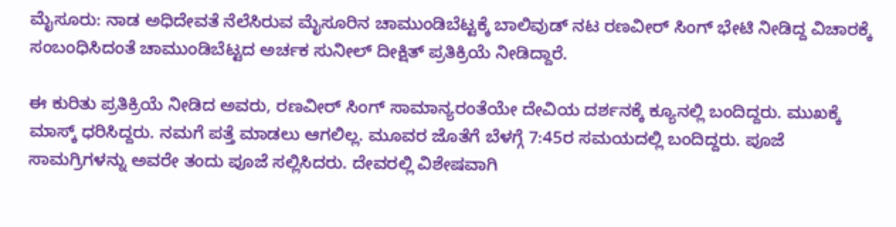ಮೈಸೂರು: ನಾಡ ಅಧಿದೇವತೆ ನೆಲೆಸಿರುವ ಮೈಸೂರಿನ ಚಾಮುಂಡಿಬೆಟ್ಟಕ್ಕೆ ಬಾಲಿವುಡ್‌ ನಟ ರಣವೀರ್‌ ಸಿಂಗ್‌ ಭೇಟಿ ನೀಡಿದ್ದ ವಿಚಾರಕ್ಕೆ ಸಂಬಂಧಿಸಿದಂತೆ ಚಾಮುಂಡಿಬೆಟ್ಟದ ಅರ್ಚಕ ಸುನೀಲ್‌ ದೀಕ್ಷಿತ್‌ ಪ್ರತಿಕ್ರಿಯೆ ನೀಡಿದ್ದಾರೆ.

ಈ ಕುರಿತು ಪ್ರತಿಕ್ರಿಯೆ ನೀಡಿದ ಅವರು, ರಣವೀರ್ ಸಿಂಗ್ ಸಾಮಾನ್ಯರಂತೆಯೇ ದೇವಿಯ ದರ್ಶನಕ್ಕೆ ಕ್ಯೂನಲ್ಲಿ ಬಂದಿದ್ದರು. ಮುಖಕ್ಕೆ ಮಾಸ್ಕ್ ಧರಿಸಿದ್ದರು. ನಮಗೆ ಪತ್ತೆ ಮಾಡಲು ಆಗಲಿಲ್ಲ. ಮೂವರ ಜೊತೆಗೆ ಬೆಳಗ್ಗೆ 7:45ರ ಸಮಯದಲ್ಲಿ ಬಂದಿದ್ದರು. ಪೂಜೆ ಸಾಮಗ್ರಿಗಳನ್ನು ಅವರೇ ತಂದು ಪೂಜೆ ಸಲ್ಲಿಸಿದರು. ದೇವರಲ್ಲಿ ವಿಶೇಷವಾಗಿ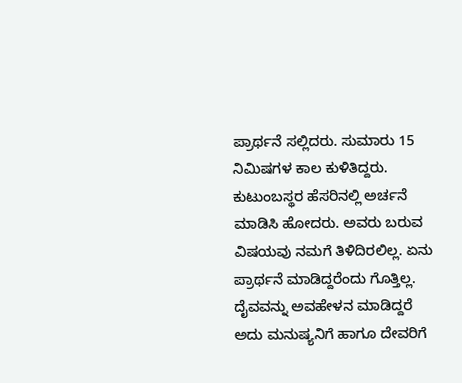ಪ್ರಾರ್ಥನೆ ಸಲ್ಲಿದರು. ಸುಮಾರು 15 ನಿಮಿಷಗಳ ಕಾಲ ಕುಳಿತಿದ್ದರು. ಕುಟುಂಬಸ್ಥರ ಹೆಸರಿನಲ್ಲಿ ಅರ್ಚನೆ ಮಾಡಿಸಿ ಹೋದರು. ಅವರು ಬರುವ ವಿಷಯವು ನಮಗೆ ತಿಳಿದಿರಲಿಲ್ಲ. ಏನು ಪ್ರಾರ್ಥನೆ ಮಾಡಿದ್ದರೆಂದು ಗೊತ್ತಿಲ್ಲ. ದೈವವನ್ನು ಅವಹೇಳನ ಮಾಡಿದ್ದರೆ ಅದು ಮನುಷ್ಯನಿಗೆ ಹಾಗೂ ದೇವರಿಗೆ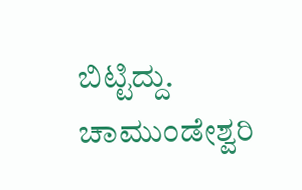ಬಿಟ್ಟಿದ್ದು. ಚಾಮುಂಡೇಶ್ವರಿ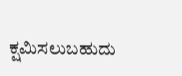ಕ್ಷಮಿಸಲುಬಹುದು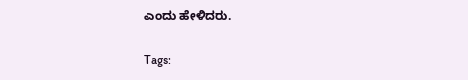ಎಂದು ಹೇಳಿದರು.

Tags: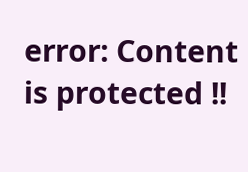error: Content is protected !!